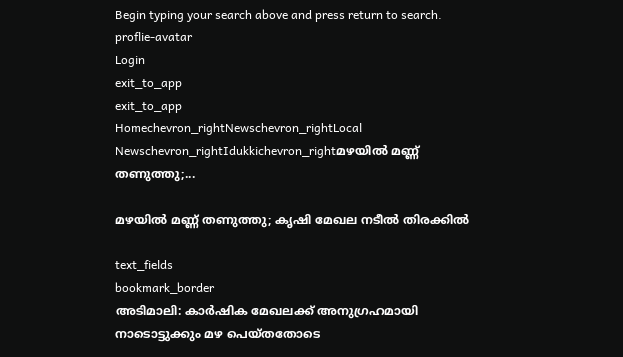Begin typing your search above and press return to search.
proflie-avatar
Login
exit_to_app
exit_to_app
Homechevron_rightNewschevron_rightLocal Newschevron_rightIdukkichevron_rightമഴയിൽ മണ്ണ് തണുത്തു;...

മഴയിൽ മണ്ണ് തണുത്തു; കൃഷി മേഖല നടീല്‍ തിരക്കില്‍

text_fields
bookmark_border
അടിമാലി: കാര്‍ഷിക മേഖലക്ക് അനുഗ്രഹമായി നാടൊട്ടുക്കും മഴ പെയ്തതോടെ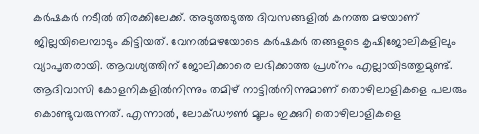കര്‍ഷകര്‍ നടീല്‍ തിരക്കിലേക്ക്. അടുത്തടുത്ത ദിവസങ്ങളില്‍ കനത്ത മഴയാണ് ജില്ലയിലെമ്പാടും കിട്ടിയത്. വേനല്‍മഴയോടെ കര്‍ഷകര്‍ തങ്ങളുടെ കൃഷിജോലികളിലും വ്യാപൃതരായി. ആവശ്യത്തിന് ജോലിക്കാരെ ലഭിക്കാത്ത പ്രശ്‌നം എല്ലായിടത്തുമുണ്ട്. ആദിവാസി കോളനികളില്‍നിന്നും തമിഴ് നാട്ടില്‍നിന്നുമാണ് തൊഴിലാളികളെ പലരും കൊണ്ടുവരുന്നത്. എന്നാല്‍, ലോക്ഡൗണ്‍ മൂലം ഇക്കുറി തൊഴിലാളികളെ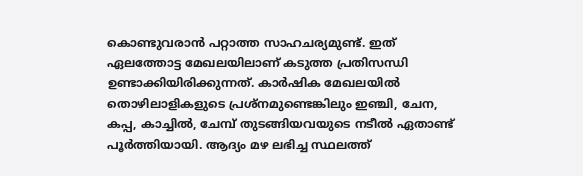കൊണ്ടുവരാന്‍ പറ്റാത്ത സാഹചര്യമുണ്ട്. ഇത് ഏലത്തോട്ട മേഖലയിലാണ് കടുത്ത പ്രതിസന്ധി ഉണ്ടാക്കിയിരിക്കുന്നത്. കാര്‍ഷിക മേഖലയില്‍ തൊഴിലാളികളുടെ പ്രശ്‌നമുണ്ടെങ്കിലും ഇഞ്ചി, ചേന, കപ്പ, കാച്ചില്‍, ചേമ്പ് തുടങ്ങിയവയുടെ നടീല്‍ ഏതാണ്ട് പൂര്‍ത്തിയായി. ആദ്യം മഴ ലഭിച്ച സ്ഥലത്ത്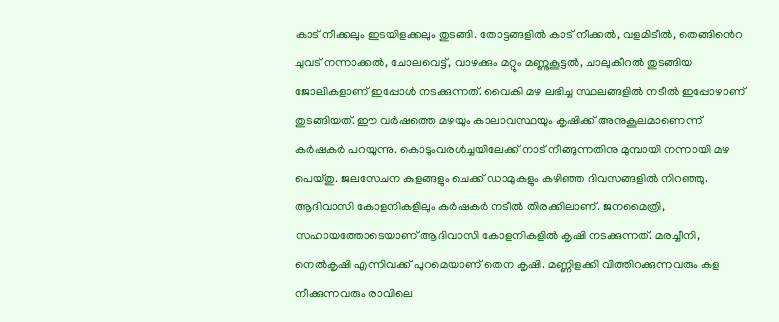കാട് നീക്കലും ഇടയിളക്കലും തുടങ്ങി. തോട്ടങ്ങളില്‍ കാട് നീക്കല്‍, വളമിടീല്‍, തെങ്ങിൻെറ ചുവട് നന്നാക്കല്‍, ചോലവെട്ട്, വാഴക്കും മറ്റും മണ്ണുകൂട്ടല്‍, ചാലുകീറല്‍ തുടങ്ങിയ ജോലികളാണ് ഇപ്പോൾ നടക്കുന്നത്. വൈകി മഴ ലഭിച്ച സ്ഥലങ്ങളില്‍ നടീല്‍ ഇപ്പോഴാണ് തുടങ്ങിയത്. ഈ വര്‍ഷത്തെ മഴയും കാലാവസ്ഥയും കൃഷിക്ക് അനുകൂലമാണെന്ന് കര്‍ഷകര്‍ പറയുന്നു. കൊടുംവരള്‍ച്ചയിലേക്ക് നാട് നീങ്ങുന്നതിനു മുമ്പായി നന്നായി മഴ പെയ്തു. ജലസേചന കുളങ്ങളും ചെക്ക് ഡാമുകളും കഴിഞ്ഞ ദിവസങ്ങളില്‍ നിറഞ്ഞു. ആദിവാസി കോളനികളിലും കര്‍ഷകര്‍ നടീല്‍ തിരക്കിലാണ്. ജനമൈത്രി, സഹായത്തോടെയാണ് ആദിവാസി കോളനികളില്‍ കൃഷി നടക്കുന്നത്. മരച്ചീനി, നെല്‍കൃഷി എന്നിവക്ക് പുറമെയാണ് തെന കൃഷി. മണ്ണിളക്കി വിത്തിറക്കുന്നവരും കള നീക്കുന്നവരും രാവിലെ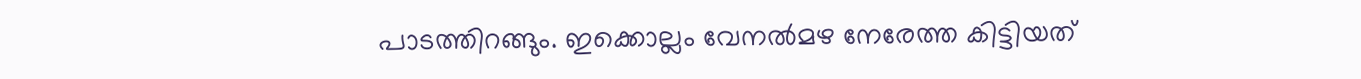പാടത്തിറങ്ങും. ഇക്കൊല്ലം വേനല്‍മഴ നേരേത്ത കിട്ടിയത്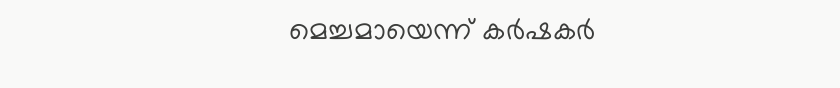മെച്ചമായെന്ന് കർഷകർ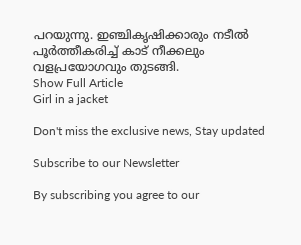പറയുന്നു. ഇഞ്ചികൃഷിക്കാരും നടീല്‍ പൂര്‍ത്തീകരിച്ച് കാട് നീക്കലും വളപ്രയോഗവും തുടങ്ങി.
Show Full Article
Girl in a jacket

Don't miss the exclusive news, Stay updated

Subscribe to our Newsletter

By subscribing you agree to our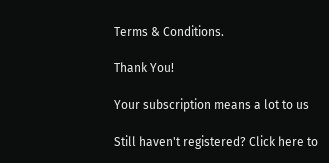Terms & Conditions.

Thank You!

Your subscription means a lot to us

Still haven't registered? Click here to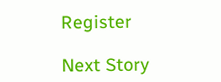Register

Next Story